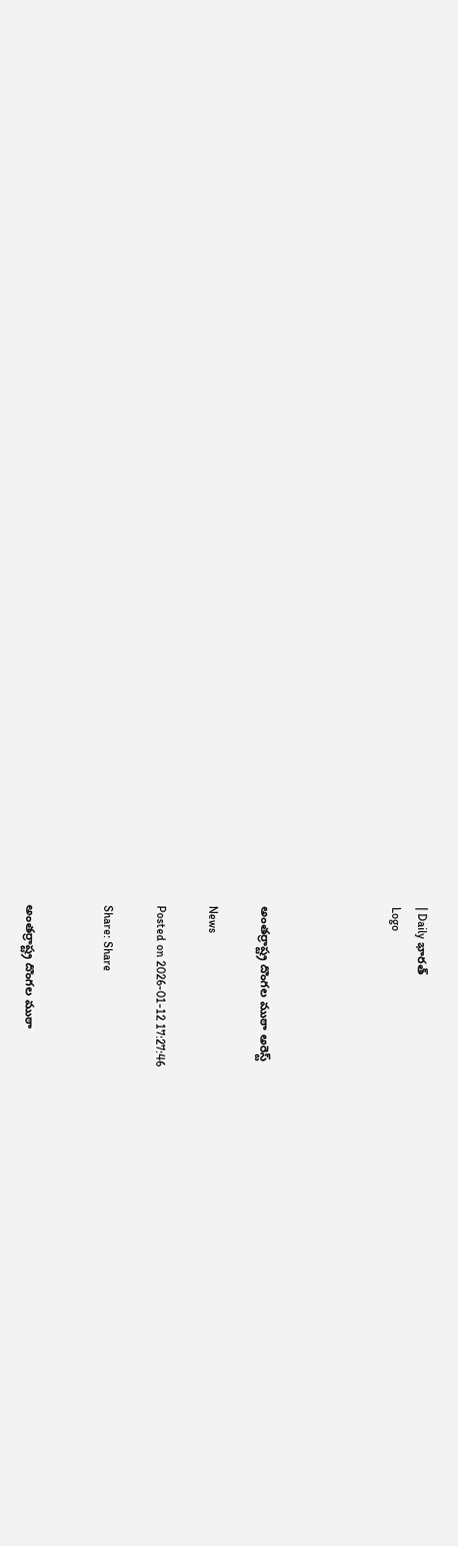| Daily భారత్
Logo




అంతర్రాష్ట్ర దొంగల ముఠా అరెస్ట్

News

Posted on 2026-01-12 17:27:46

Share: Share


అంతర్రాష్ట్ర దొంగల ముఠా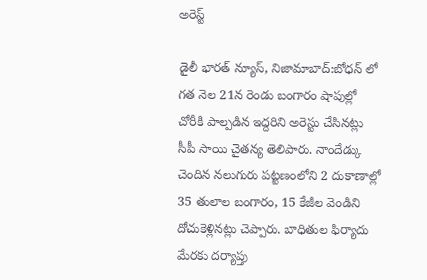అరెస్ట్

డైలీ భారత్ న్యూస్, నిజామాబాద్:బోధన్ లో గత నెల 21న రెండు బంగారం షాపుల్లో చోరీకి పాల్పడిన ఇద్దరిని అరెస్టు చేసినట్లు సీపీ సాయి చైతన్య తెలిపారు. నాందేడ్కు చెందిన నలుగురు పట్టణంలోని 2 దుకాణాల్లో 35 తులాల బంగారం, 15 కేజీల వెండిని దోచుకెళ్లినట్లు చెప్పారు. బాధితుల ఫిర్యాదు మేరకు దర్యాప్తు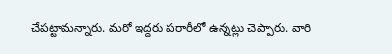చేపట్టామన్నారు. మరో ఇద్దరు పరారీలో ఉన్నట్లు చెప్పారు. వారి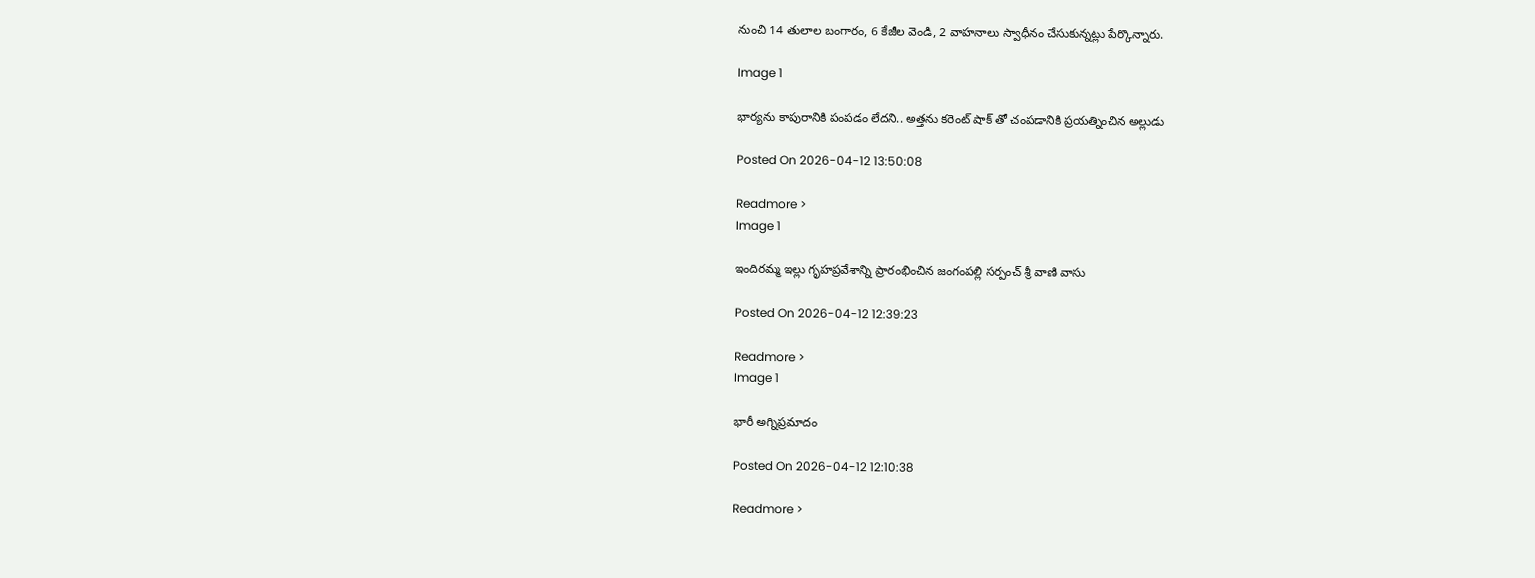నుంచి 14 తులాల బంగారం, 6 కేజీల వెండి, 2 వాహనాలు స్వాధీనం చేసుకున్నట్లు పేర్కొన్నారు.

Image 1

భార్యను కాపురానికి పంపడం లేదని.. అత్తను కరెంట్ షాక్ తో చంపడానికి ప్రయత్నించిన అల్లుడు

Posted On 2026-04-12 13:50:08

Readmore >
Image 1

ఇందిరమ్మ ఇల్లు గృహప్రవేశాన్ని ప్రారంభించిన జంగంపల్లి సర్పంచ్ శ్రీ వాణి వాసు

Posted On 2026-04-12 12:39:23

Readmore >
Image 1

భారీ అగ్నిప్రమాదం

Posted On 2026-04-12 12:10:38

Readmore >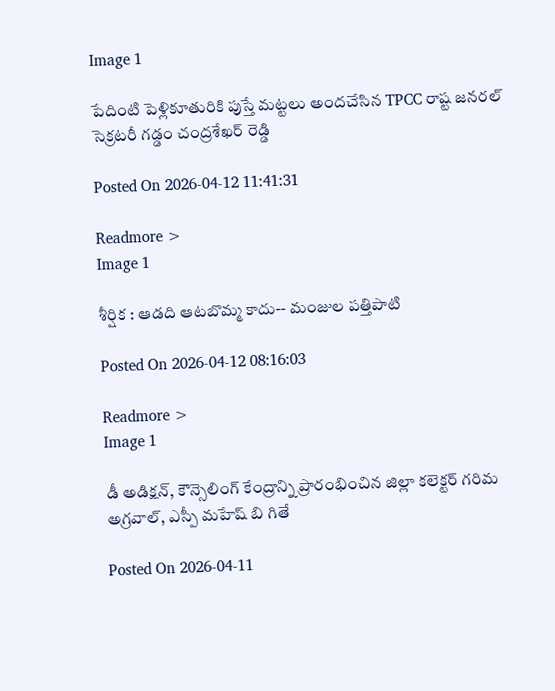Image 1

పేదింటి పెళ్లికూతురికి పుస్తే మట్టలు అందచేసిన TPCC రాష్ట జనరల్ సెక్రటరీ గడ్డం చంద్రశేఖర్ రెడ్డి

Posted On 2026-04-12 11:41:31

Readmore >
Image 1

శీర్షిక : ఆడది ఆటబొమ్మ కాదు-- మంజుల పత్తిపాటి

Posted On 2026-04-12 08:16:03

Readmore >
Image 1

డీ అడిక్షన్, కౌన్సెలింగ్ కేంద్రాన్ని ప్రారంభించిన జిల్లా కలెక్టర్ గరిమ అగ్రవాల్, ఎస్పీ మహేష్ బి గితే

Posted On 2026-04-11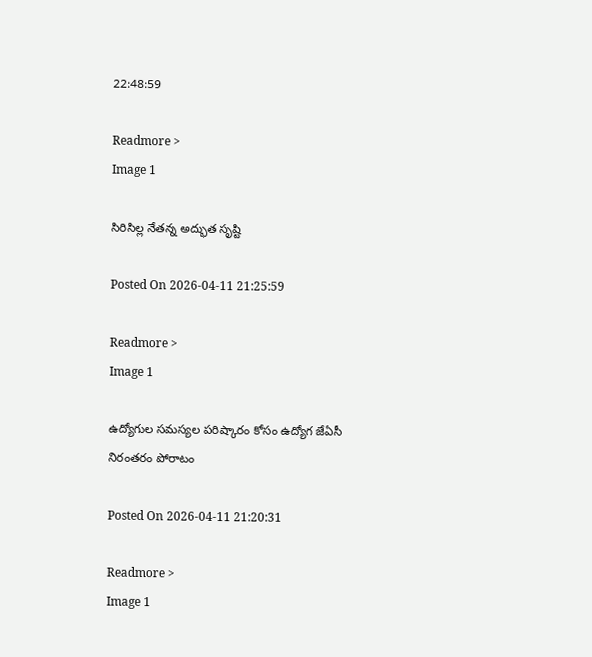22:48:59

Readmore >
Image 1

సిరిసిల్ల నేతన్న అద్భుత సృష్టి

Posted On 2026-04-11 21:25:59

Readmore >
Image 1

ఉద్యోగుల సమస్యల పరిష్కారం కోసం ఉద్యోగ జేఏసీ నిరంతరం పోరాటం

Posted On 2026-04-11 21:20:31

Readmore >
Image 1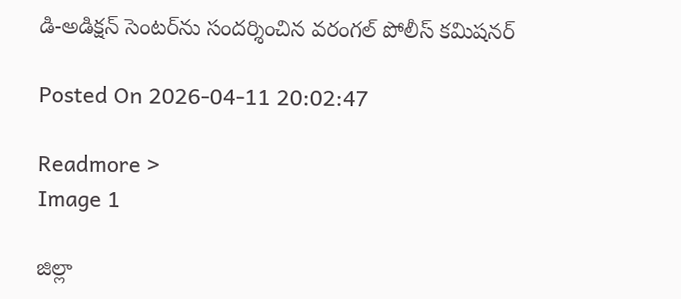డి-అడిక్షన్ సెంటర్‌ను సందర్శించిన వరంగల్ పోలీస్ కమిషనర్

Posted On 2026-04-11 20:02:47

Readmore >
Image 1

జిల్లా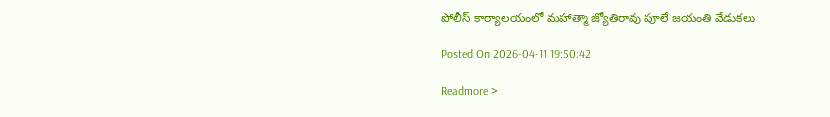పోలీస్ కార్యాలయంలో మహాత్మా జ్యోతిరావు పూలే జయంతి వేడుకలు

Posted On 2026-04-11 19:50:42

Readmore >